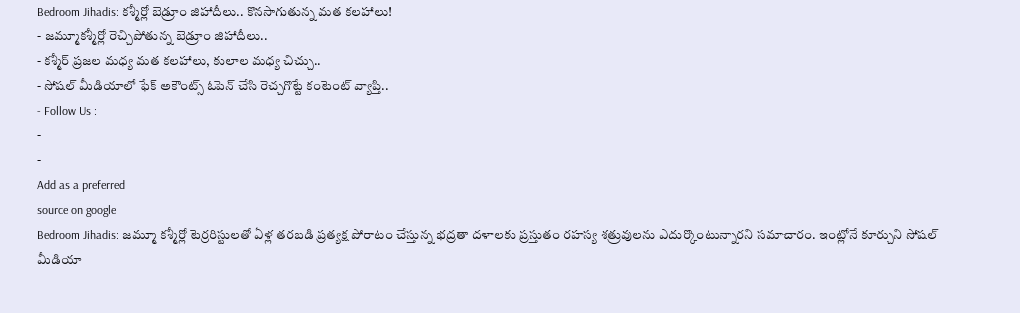Bedroom Jihadis: కశ్మీర్లో బెడ్రూం జిహాదీలు.. కొనసాగుతున్న మత కలహాలు!
- జమ్మూకశ్మీర్లో రెచ్చిపోతున్న బెడ్రూం జిహాదీలు..
- కశ్మీర్ ప్రజల మధ్య మత కలహాలు, కులాల మధ్య చిచ్చు..
- సోషల్ మీడియాలో ఫేక్ అకౌంట్స్ ఓపెన్ చేసి రెచ్చగొట్టే కంటెంట్ వ్యాప్తి..
- Follow Us :
-
-
Add as a preferred
source on google
Bedroom Jihadis: జమ్మూ కశ్మీర్లో టెర్రరిస్టులతో ఏళ్ల తరబడి ప్రత్యక్ష పోరాటం చేస్తున్న భద్రతా దళాలకు ప్రస్తుతం రహస్య శత్రువులను ఎదుర్కొంటున్నారని సమాచారం. ఇంట్లోనే కూర్చుని సోషల్ మీడియా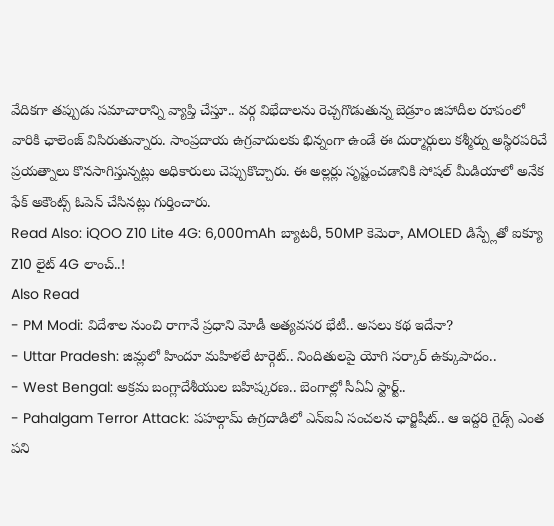వేదికగా తప్పుడు సమాచారాన్ని వ్యాప్తి చేస్తూ.. వర్గ విభేదాలను రెచ్చగొడుతున్న బెడ్రూం జిహాదీల రూపంలో వారికి ఛాలెంజ్ విసిరుతున్నారు. సాంప్రదాయ ఉగ్రవాదులకు భిన్నంగా ఉండే ఈ దుర్మార్గులు కశ్మీర్ను అస్థిరపరిచే ప్రయత్నాలు కొనసాగిస్తున్నట్లు అధికారులు చెప్పుకొచ్చారు. ఈ అల్లర్లు సృష్టంచడానికి సోషల్ మీడియాలో అనేక ఫేక్ అకౌంట్స్ ఓపెన్ చేసినట్లు గుర్తించారు.
Read Also: iQOO Z10 Lite 4G: 6,000mAh బ్యాటరీ, 50MP కెమెరా, AMOLED డిస్ప్లేతో ఐక్యూ Z10 లైట్ 4G లాంచ్..!
Also Read
- PM Modi: విదేశాల నుంచి రాగానే ప్రధాని మోడీ అత్యవసర భేటీ.. అసలు కథ ఇదేనా?
- Uttar Pradesh: జిమ్లలో హిందూ మహిళలే టార్గెట్.. నిందితులపై యోగి సర్కార్ ఉక్కుపాదం..
- West Bengal: అక్రమ బంగ్లాదేశీయుల బహిష్కరణ.. బెంగాల్లో సీఏఏ స్టార్ట్..
- Pahalgam Terror Attack: పహల్గామ్ ఉగ్రదాడిలో ఎన్ఐఏ సంచలన ఛార్జిషీట్.. ఆ ఇద్దరి గైడ్స్ ఎంత పని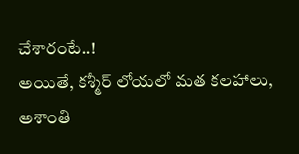చేశారంటే..!
అయితే, కశ్మీర్ లోయలో మత కలహాలు, అశాంతి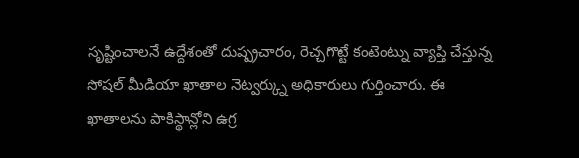సృష్టించాలనే ఉద్దేశంతో దుష్ప్రచారం, రెచ్చగొట్టే కంటెంట్ను వ్యాప్తి చేస్తున్న సోషల్ మీడియా ఖాతాల నెట్వర్క్ను అధికారులు గుర్తించారు. ఈ ఖాతాలను పాకిస్థాన్లోని ఉగ్ర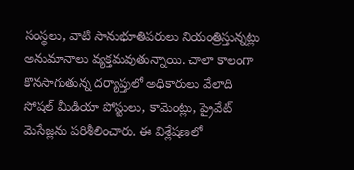సంస్థలు, వాటి సానుభూతిపరులు నియంత్రిస్తున్నట్లు అనుమానాలు వ్యక్తమవుతున్నాయి. చాలా కాలంగా కొనసాగుతున్న దర్యాప్తులో అధికారులు వేలాది సోషల్ మీడియా పోస్టులు, కామెంట్లు, ప్రైవేట్ మెసేజ్లను పరిశీలించారు. ఈ విశ్లేషణలో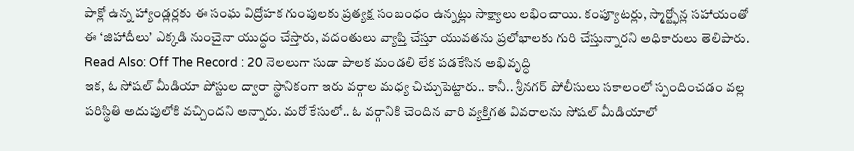పాక్లో ఉన్న హ్యాండ్లర్లకు ఈ సంఘ విద్రోహక గుంపులకు ప్రత్యక్ష సంబంధం ఉన్నట్లు సాక్ష్యాలు లభించాయి. కంప్యూటర్లు, స్మార్ట్ఫోన్ల సహాయంతో ఈ ‘జిహాదీలు’ ఎక్కడి నుంచైనా యుద్ధం చేస్తారు, వదంతులు వ్యాప్తి చేస్తూ యువతను ప్రలోభాలకు గురి చేస్తున్నారని అధికారులు తెలిపారు.
Read Also: Off The Record : 20 నెలలుగా సుడా పాలక మండలి లేక పడకేసిన అభివృద్ధి
ఇక, ఓ సోషల్ మీడియా పోస్టుల ద్వారా స్థానికంగా ఇరు వర్గాల మధ్య చిచ్చుపెట్టారు.. కానీ.. శ్రీనగర్ పోలీసులు సకాలంలో స్పందించడం వల్ల పరిస్థితి అదుపులోకి వచ్చిందని అన్నారు. మరో కేసులో.. ఓ వర్గానికి చెందిన వారి వ్యక్తిగత వివరాలను సోషల్ మీడియాలో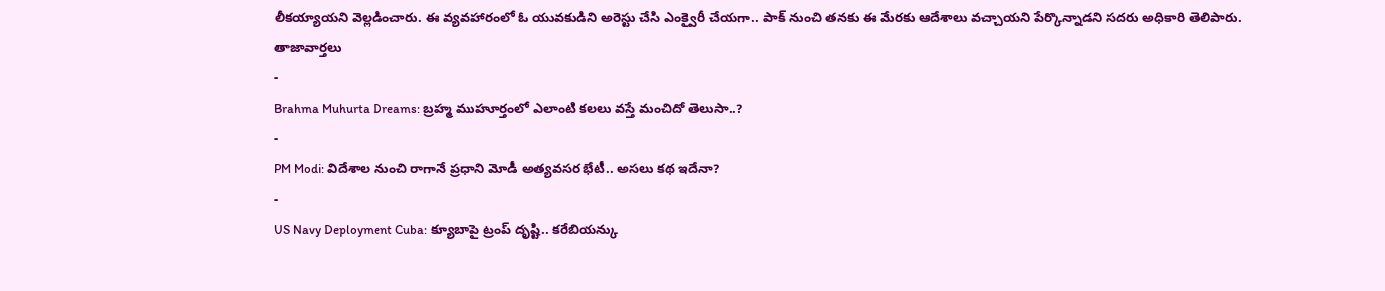లీకయ్యాయని వెల్లడించారు. ఈ వ్యవహారంలో ఓ యువకుడిని అరెస్టు చేసి ఎంక్వైరీ చేయగా.. పాక్ నుంచి తనకు ఈ మేరకు ఆదేశాలు వచ్చాయని పేర్కొన్నాడని సదరు అధికారి తెలిపారు.
తాజావార్తలు
-
Brahma Muhurta Dreams: బ్రహ్మ ముహూర్తంలో ఎలాంటి కలలు వస్తే మంచిదో తెలుసా..?
-
PM Modi: విదేశాల నుంచి రాగానే ప్రధాని మోడీ అత్యవసర భేటీ.. అసలు కథ ఇదేనా?
-
US Navy Deployment Cuba: క్యూబాపై ట్రంప్ దృష్టి.. కరేబియన్కు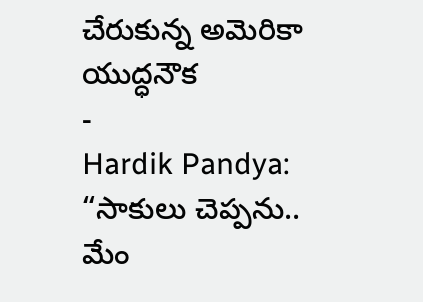చేరుకున్న అమెరికా యుద్ధనౌక
-
Hardik Pandya: “సాకులు చెప్పను.. మేం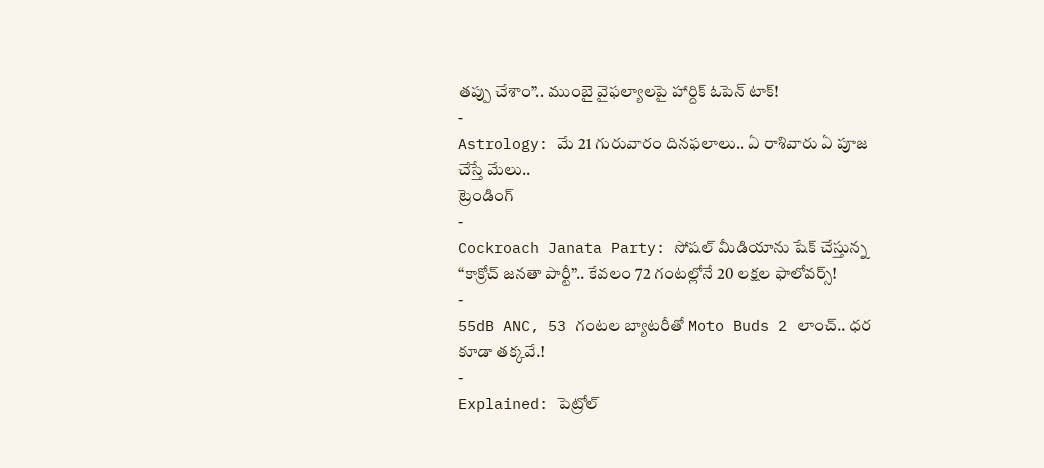తప్పు చేశాం”.. ముంబై వైఫల్యాలపై హార్దిక్ ఓపెన్ టాక్!
-
Astrology: మే 21 గురువారం దినఫలాలు.. ఏ రాశివారు ఏ పూజ చేస్తే మేలు..
ట్రెండింగ్
-
Cockroach Janata Party: సోషల్ మీడియాను షేక్ చేస్తున్న “కాక్రోచ్ జనతా పార్టీ”.. కేవలం 72 గంటల్లోనే 20 లక్షల ఫాలోవర్స్!
-
55dB ANC, 53 గంటల బ్యాటరీతో Moto Buds 2 లాంచ్.. ధర కూడా తక్కవే.!
-
Explained: పెట్రోల్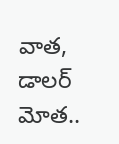వాత, డాలర్ మోత..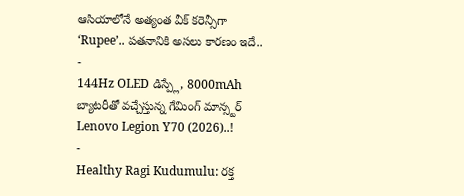ఆసియాలోనే అత్యంత వీక్ కరెన్సీగా ‘Rupee’.. పతనానికి అసలు కారణం ఇదే..
-
144Hz OLED డిస్ప్లే, 8000mAh బ్యాటరీతో వచ్చేస్తున్న గేమింగ్ మాన్స్టర్ Lenovo Legion Y70 (2026)..!
-
Healthy Ragi Kudumulu: రక్త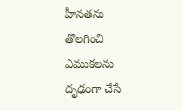హీనతను తొలగించి ఎముకలను దృఢంగా చేసే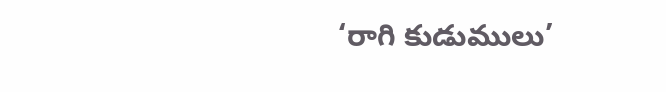‘రాగి కుడుములు’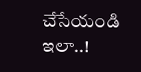చేసేయండి ఇలా..!